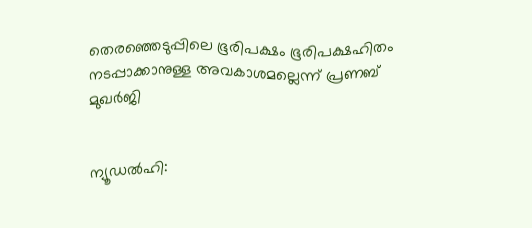തെരഞ്ഞെടുപ്പിലെ ഭൂരിപക്ഷം ഭൂരിപക്ഷഹിതം നടപ്പാക്കാനുള്ള അവകാശമല്ലെന്ന് പ്രണബ് മുഖര്‍ജി


ന്യൂഡല്‍ഹി: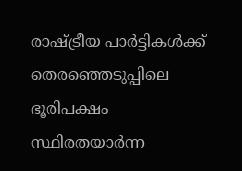രാഷ്ട്രീയ പാര്‍ട്ടികള്‍ക്ക് തെരഞ്ഞെടുപ്പിലെ ഭൂരിപക്ഷം സ്ഥിരതയാര്‍ന്ന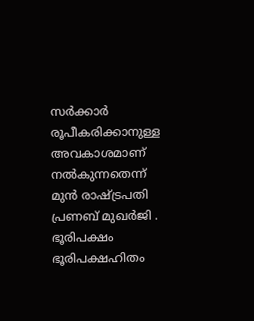സര്‍ക്കാര്‍ രൂപീകരിക്കാനുള്ള അവകാശമാണ് നല്‍കുന്നതെന്ന് മുന്‍ രാഷ്ട്രപതി പ്രണബ് മുഖര്‍ജി . ഭൂരിപക്ഷം ഭൂരിപക്ഷഹിതം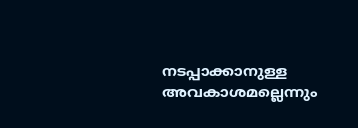നടപ്പാക്കാനുള്ള അവകാശമല്ലെന്നും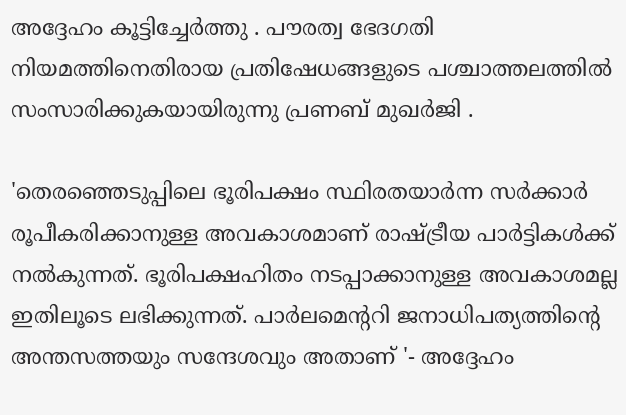അദ്ദേഹം കൂട്ടിച്ചേര്‍ത്തു . പൗരത്വ ഭേദഗതി നിയമത്തിനെതിരായ പ്രതിഷേധങ്ങളുടെ പശ്ചാത്തലത്തില്‍ സംസാരിക്കുകയായിരുന്നു പ്രണബ് മുഖര്‍ജി .

'തെരഞ്ഞെടുപ്പിലെ ഭൂരിപക്ഷം സ്ഥിരതയാര്‍ന്ന സര്‍ക്കാര്‍ രൂപീകരിക്കാനുള്ള അവകാശമാണ് രാഷ്ട്രീയ പാര്‍ട്ടികള്‍ക്ക് നല്‍കുന്നത്. ഭൂരിപക്ഷഹിതം നടപ്പാക്കാനുള്ള അവകാശമല്ല ഇതിലൂടെ ലഭിക്കുന്നത്. പാര്‍ലമെന്‍ററി ജനാധിപത്യത്തിന്‍റെ അന്തസത്ത‍യും സന്ദേശവും അതാണ്‌ '- അദ്ദേഹം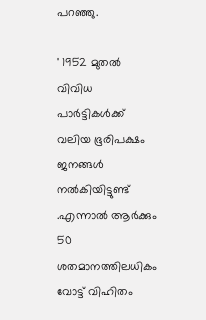പറഞ്ഞു.

' 1952 മുതല്‍ വിവിധ പാര്‍ട്ടികള്‍ക്ക് വലിയ ഭൂരിപക്ഷം ജനങ്ങള്‍ നല്‍കിയിട്ടുണ്ട് .എന്നാല്‍ ആര്‍ക്കും 50 ശതമാനത്തിലധികം വോട്ട് വിഹിതം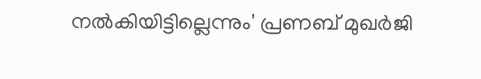നല്‍കിയിട്ടില്ലെന്നും' പ്രണബ് മുഖര്‍ജി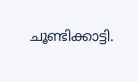ചൂണ്ടിക്കാട്ടി.